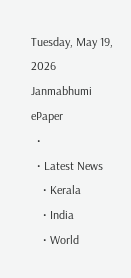Tuesday, May 19, 2026
Janmabhumi
ePaper
  •
  • Latest News
    • Kerala
    • India
    • World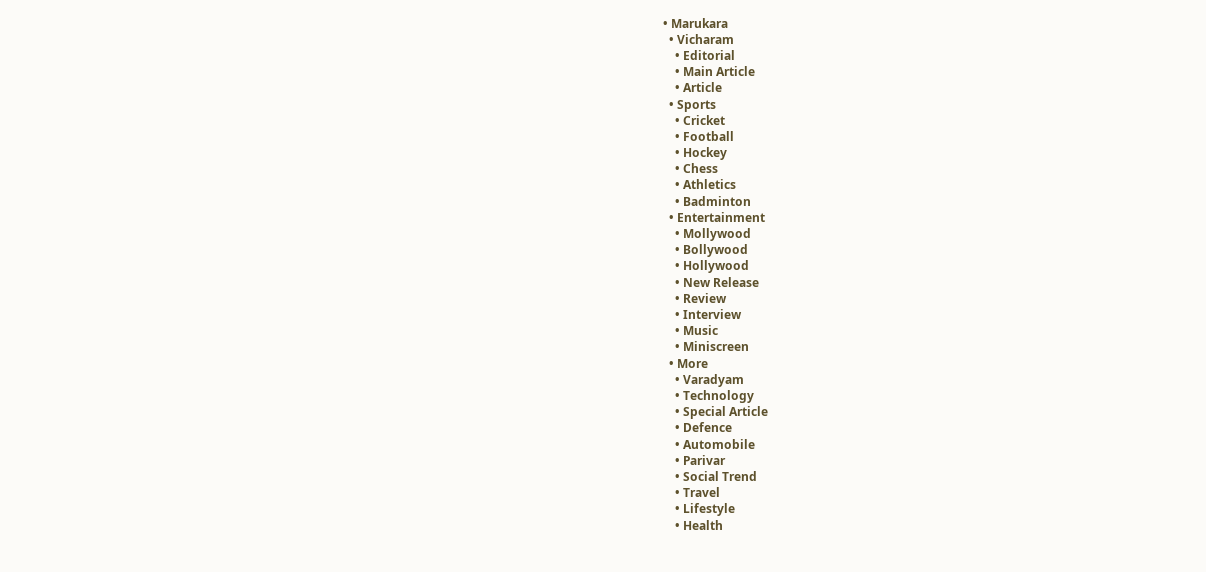• Marukara
  • Vicharam
    • Editorial
    • Main Article
    • Article
  • Sports
    • Cricket
    • Football
    • Hockey
    • Chess
    • Athletics
    • Badminton
  • Entertainment
    • Mollywood
    • Bollywood
    • Hollywood
    • New Release
    • Review
    • Interview
    • Music
    • Miniscreen
  • More
    • Varadyam
    • Technology
    • Special Article
    • Defence
    • Automobile
    • Parivar
    • Social Trend
    • Travel
    • Lifestyle
    • Health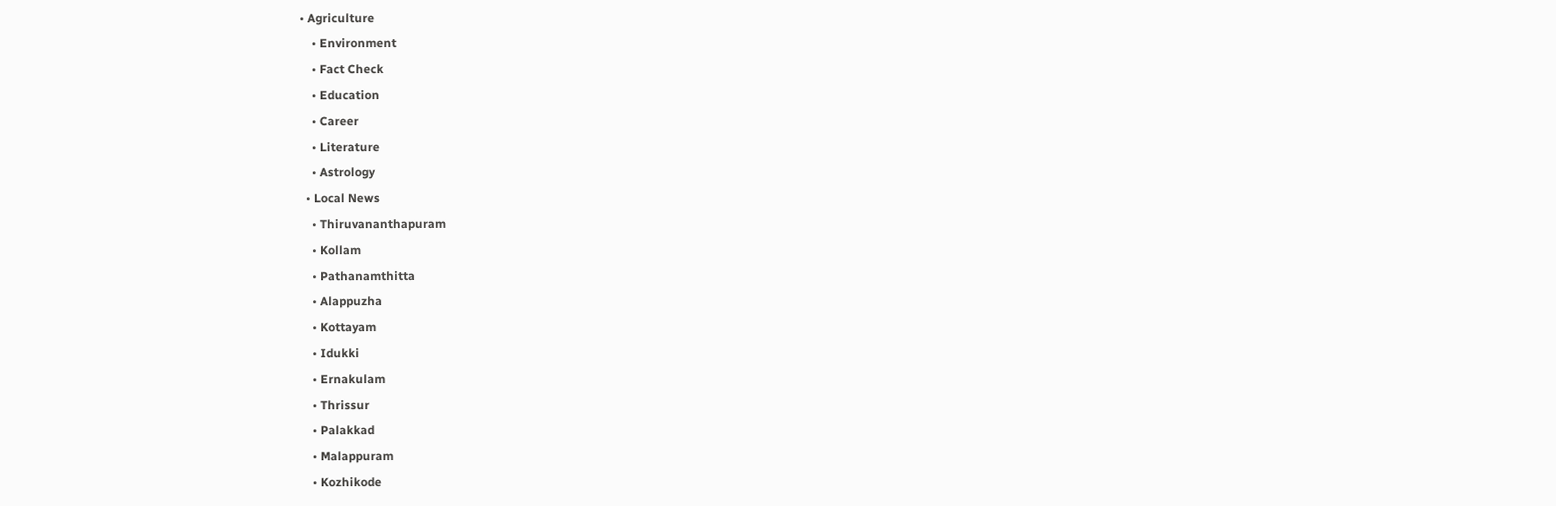• Agriculture
    • Environment
    • Fact Check
    • Education
    • Career
    • Literature
    • Astrology
  • Local News
    • Thiruvananthapuram
    • Kollam
    • Pathanamthitta
    • Alappuzha
    • Kottayam
    • Idukki
    • Ernakulam
    • Thrissur
    • Palakkad
    • Malappuram
    • Kozhikode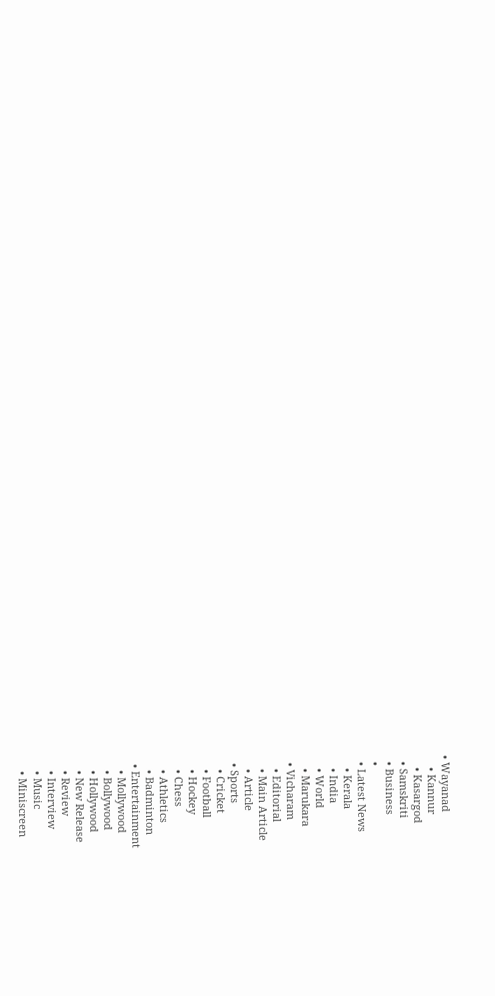• Wayanad
    • Kannur
    • Kasargod
  • Samskriti
  • Business
  •
  • Latest News
    • Kerala
    • India
    • World
    • Marukara
  • Vicharam
    • Editorial
    • Main Article
    • Article
  • Sports
    • Cricket
    • Football
    • Hockey
    • Chess
    • Athletics
    • Badminton
  • Entertainment
    • Mollywood
    • Bollywood
    • Hollywood
    • New Release
    • Review
    • Interview
    • Music
    • Miniscreen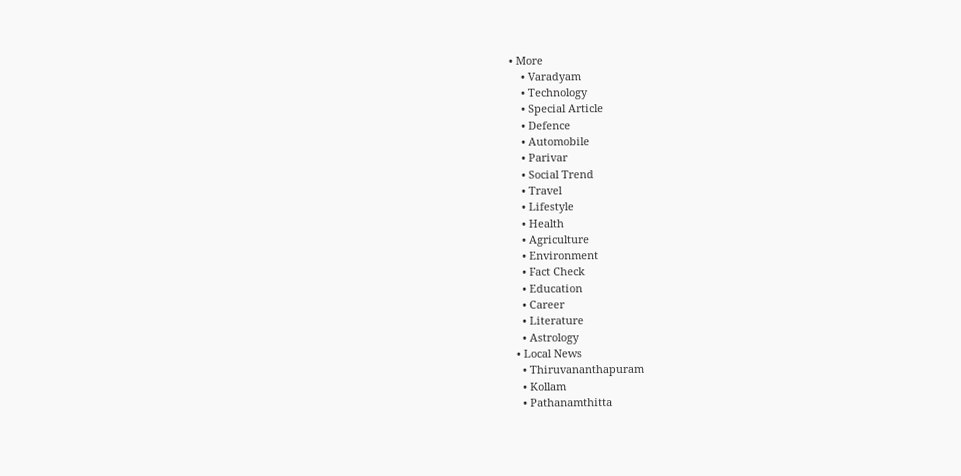• More
    • Varadyam
    • Technology
    • Special Article
    • Defence
    • Automobile
    • Parivar
    • Social Trend
    • Travel
    • Lifestyle
    • Health
    • Agriculture
    • Environment
    • Fact Check
    • Education
    • Career
    • Literature
    • Astrology
  • Local News
    • Thiruvananthapuram
    • Kollam
    • Pathanamthitta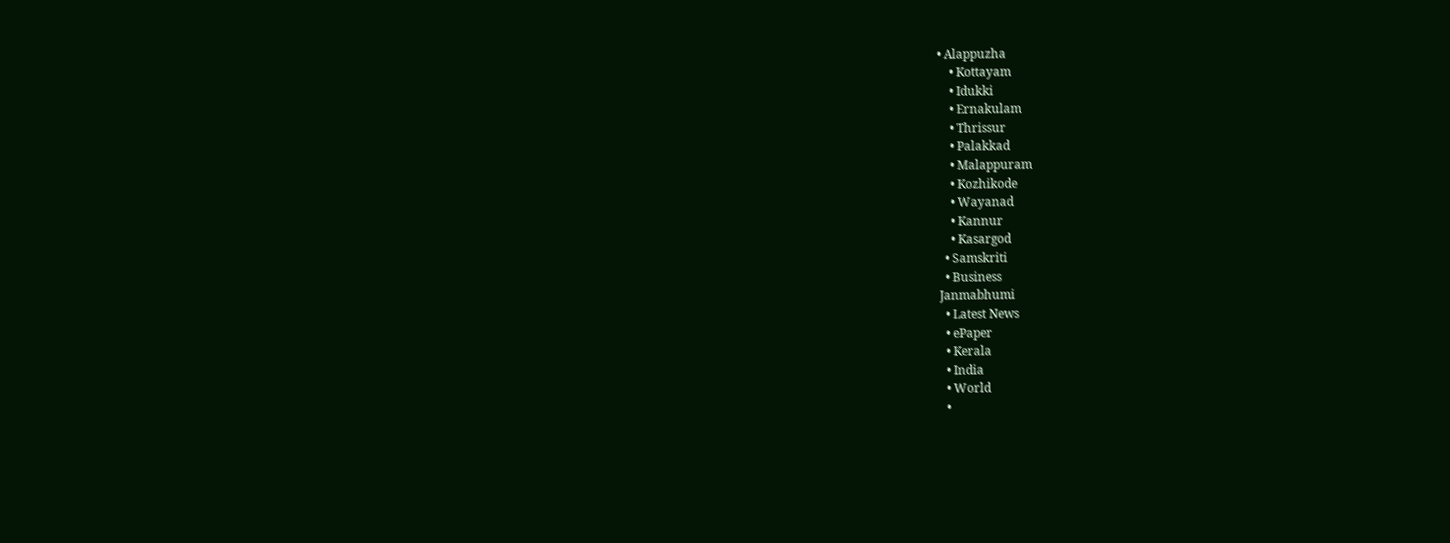• Alappuzha
    • Kottayam
    • Idukki
    • Ernakulam
    • Thrissur
    • Palakkad
    • Malappuram
    • Kozhikode
    • Wayanad
    • Kannur
    • Kasargod
  • Samskriti
  • Business
Janmabhumi
  • Latest News
  • ePaper
  • Kerala
  • India
  • World
  •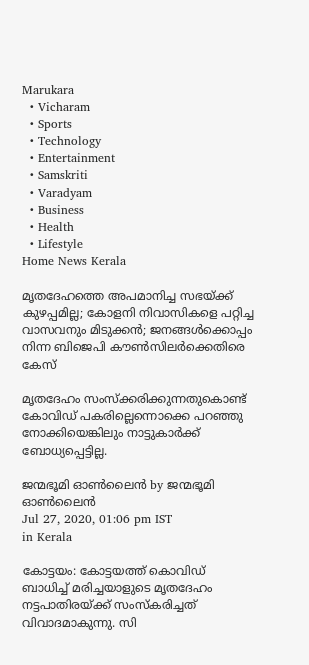Marukara
  • Vicharam
  • Sports
  • Technology
  • Entertainment
  • Samskriti
  • Varadyam
  • Business
  • Health
  • Lifestyle
Home News Kerala

മൃതദേഹത്തെ അപമാനിച്ച സഭയ്‌ക്ക് കുഴപ്പമില്ല; കോളനി നിവാസികളെ പറ്റിച്ച വാസവനും മിടുക്കന്‍; ജനങ്ങള്‍ക്കൊപ്പം നിന്ന ബിജെപി കൗണ്‍സിലര്‍ക്കെതിരെ കേസ്

മൃതദേഹം സംസ്‌ക്കരിക്കുന്നതുകൊണ്ട് കോവിഡ് പകരില്ലെന്നൊക്കെ പറഞ്ഞു നോക്കിയെങ്കിലും നാട്ടുകാര്‍ക്ക് ബോധ്യപ്പെട്ടില്ല.

ജന്മഭൂമി ഓണ്‍ലൈന്‍ by ജന്മഭൂമി ഓണ്‍ലൈന്‍
Jul 27, 2020, 01:06 pm IST
in Kerala

കോട്ടയം: കോട്ടയത്ത് കൊവിഡ് ബാധിച്ച് മരിച്ചയാളുടെ മൃതദേഹം നട്ടപാതിരയ്‌ക്ക് സംസ്‌കരിച്ചത് വിവാദമാകുന്നു. സി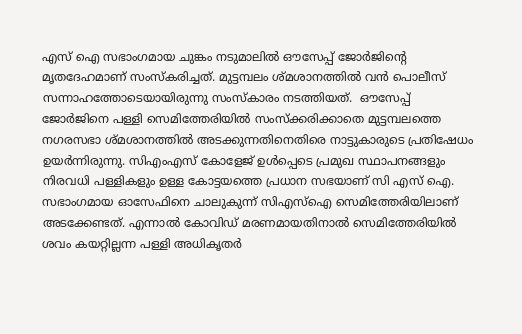എസ് ഐ സഭാംഗമായ ചുങ്കം നടുമാലില്‍ ഔസേപ്പ് ജോര്‍ജിന്റെ മൃതദേഹമാണ് സംസ്‌കരിച്ചത്. മുട്ടമ്പലം ശ്മശാനത്തില്‍ വന്‍ പൊലീസ് സന്നാഹത്തോടെയായിരുന്നു സംസ്‌കാരം നടത്തിയത്.  ഔസേപ്പ് ജോര്‍ജിനെ പള്ളി സെമിത്തേരിയില്‍ സംസ്‌ക്കരിക്കാതെ മുട്ടമ്പലത്തെ നഗരസഭാ ശ്മശാനത്തില്‍ അടക്കുന്നതിനെതിരെ നാട്ടുകാരുടെ പ്രതിഷേധം ഉയര്‍ന്നിരുന്നു. സിഎംഎസ് കോളേജ് ഉള്‍പ്പെടെ പ്രമുഖ സ്ഥാപനങ്ങളും നിരവധി പള്ളികളും ഉള്ള കോട്ടയത്തെ പ്രധാന സഭയാണ് സി എസ് ഐ. സഭാംഗമായ ഓസേഫിനെ ചാലുകുന്ന് സിഎസ്‌ഐ സെമിത്തേരിയിലാണ് അടക്കേണ്ടത്. എന്നാല്‍ കോവിഡ് മരണമായതിനാല്‍ സെമിത്തേരിയില്‍ ശവം കയറ്റില്ലന്ന പള്ളി അധികൃതര്‍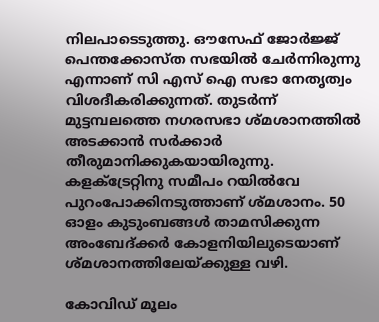നിലപാടെടുത്തു. ഔസേഫ് ജോര്‍ജ്ജ്  പെന്തക്കോസ്ത സഭയില്‍ ചേര്‍ന്നിരുന്നു എന്നാണ് സി എസ് ഐ സഭാ നേതൃത്വം വിശദീകരിക്കുന്നത്. തുടര്‍ന്ന് മുട്ടമ്പലത്തെ നഗരസഭാ ശ്മശാനത്തില്‍ അടക്കാന്‍ സര്‍ക്കാര്‍ തീരുമാനിക്കുകയായിരുന്നു. കളക്ട്രേറ്റിനു സമീപം റയില്‍വേ പുറംപോക്കിനടുത്താണ് ശ്മശാനം. 50 ഓളം കുടുംബങ്ങള്‍ താമസിക്കുന്ന അംബേദ്ക്കര്‍ കോളനിയിലുടെയാണ് ശ്മശാനത്തിലേയ്‌ക്കുള്ള വഴി.

കോവിഡ് മൂലം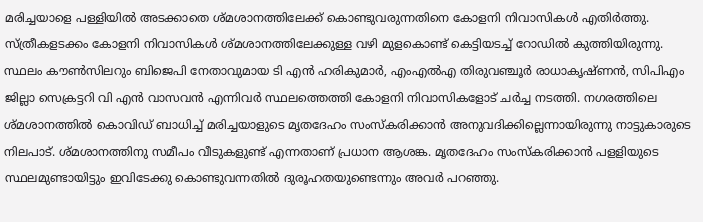മരിച്ചയാളെ പള്ളിയില്‍ അടക്കാതെ ശ്മശാനത്തിലേക്ക് കൊണ്ടുവരുന്നതിനെ കോളനി നിവാസികള്‍ എതിര്‍ത്തു. സ്ത്രീകളടക്കം കോളനി നിവാസികള്‍ ശ്മശാനത്തിലേക്കുള്ള വഴി മുളകൊണ്ട് കെട്ടിയടച്ച് റോഡില്‍ കുത്തിയിരുന്നു. സ്ഥലം കൗണ്‍സിലറും ബിജെപി നേതാവുമായ ടി എന്‍ ഹരികുമാര്‍, എംഎൽഎ തിരുവഞ്ചൂര്‍ രാധാകൃഷ്ണന്‍, സിപിഎം ജില്ലാ സെക്രട്ടറി വി എന്‍ വാസവന്‍ എന്നിവര്‍ സ്ഥലത്തെത്തി കോളനി നിവാസികളോട് ചര്‍ച്ച നടത്തി. നഗരത്തിലെ ശ്മശാനത്തില്‍ കൊവിഡ് ബാധിച്ച് മരിച്ചയാളുടെ മൃതദേഹം സംസ്‌കരിക്കാന്‍ അനുവദിക്കില്ലെന്നായിരുന്നു നാട്ടുകാരുടെ നിലപാട്. ശ്മശാനത്തിനു സമീപം വീടുകളുണ്ട് എന്നതാണ് പ്രധാന ആശങ്ക. മൃതദേഹം സംസ്‌കരിക്കാന്‍ പളളിയുടെ സ്ഥലമുണ്ടായിട്ടും ഇവിടേക്കു കൊണ്ടുവന്നതില്‍ ദുരൂഹതയുണ്ടെന്നും അവര്‍ പറഞ്ഞു.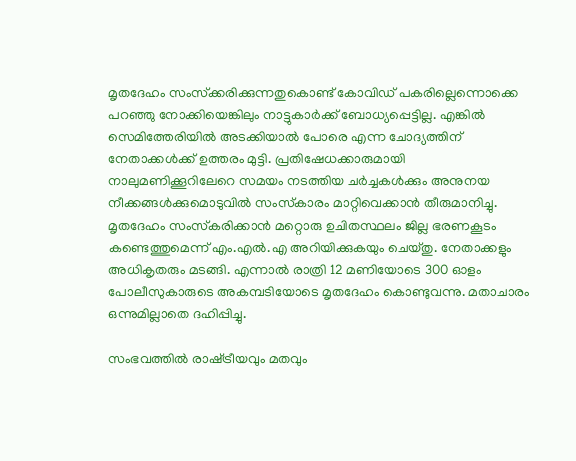മൃതദേഹം സംസ്‌ക്കരിക്കുന്നതുകൊണ്ട് കോവിഡ് പകരില്ലെന്നൊക്കെ പറഞ്ഞു നോക്കിയെങ്കിലും നാട്ടുകാര്‍ക്ക് ബോധ്യപ്പെട്ടില്ല. എങ്കില്‍ സെമിത്തേരിയില്‍ അടക്കിയാല്‍ പോരെ എന്ന ചോദ്യത്തിന് നേതാക്കള്‍ക്ക് ഉത്തരം മുട്ടി. പ്രതിഷേധക്കാരുമായി നാലുമണിക്കൂറിലേറെ സമയം നടത്തിയ ചര്‍ച്ചകള്‍ക്കും അനുനയ നീക്കങ്ങള്‍ക്കുമൊടുവില്‍ സംസ്‌കാരം മാറ്റിവെക്കാന്‍ തീരുമാനിച്ചു. മൃതദേഹം സംസ്‌കരിക്കാന്‍ മറ്റൊരു ഉചിതസ്ഥലം ജില്ല ഭരണകൂടം കണ്ടെത്തുമെന്ന് എം.എല്‍.എ അറിയിക്കുകയും ചെയ്തു. നേതാക്കളും അധികൃതരും മടങ്ങി. എന്നാല്‍ രാത്രി 12 മണിയോടെ 300 ഓളം പോലീസുകാരുടെ അകമ്പടിയോടെ മൃതദേഹം കൊണ്ടുവന്നു. മതാചാരം ഒന്നുമില്ലാതെ ദഹിപ്പിച്ചു.

സംഭവത്തില്‍ രാഷ്‌ട്രീയവും മതവും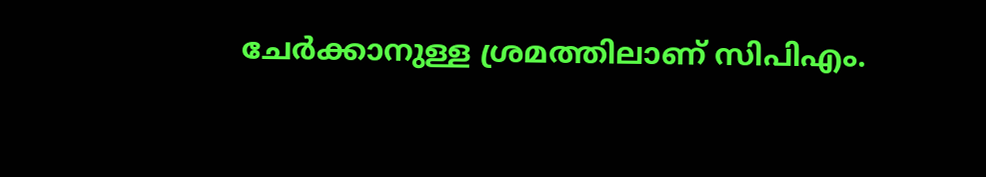ചേര്‍ക്കാനുള്ള ശ്രമത്തിലാണ് സിപിഎം.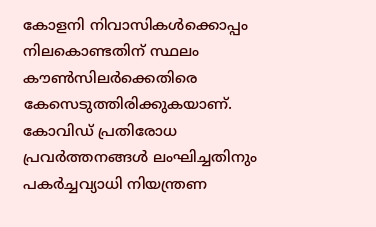കോളനി നിവാസികള്‍ക്കൊപ്പം നിലകൊണ്ടതിന് സ്ഥലം കൗണ്‍സിലര്‍ക്കെതിരെ കേസെടുത്തിരിക്കുകയാണ്. കോവിഡ് പ്രതിരോധ പ്രവര്‍ത്തനങ്ങള്‍ ലംഘിച്ചതിനും പകര്‍ച്ചവ്യാധി നിയന്ത്രണ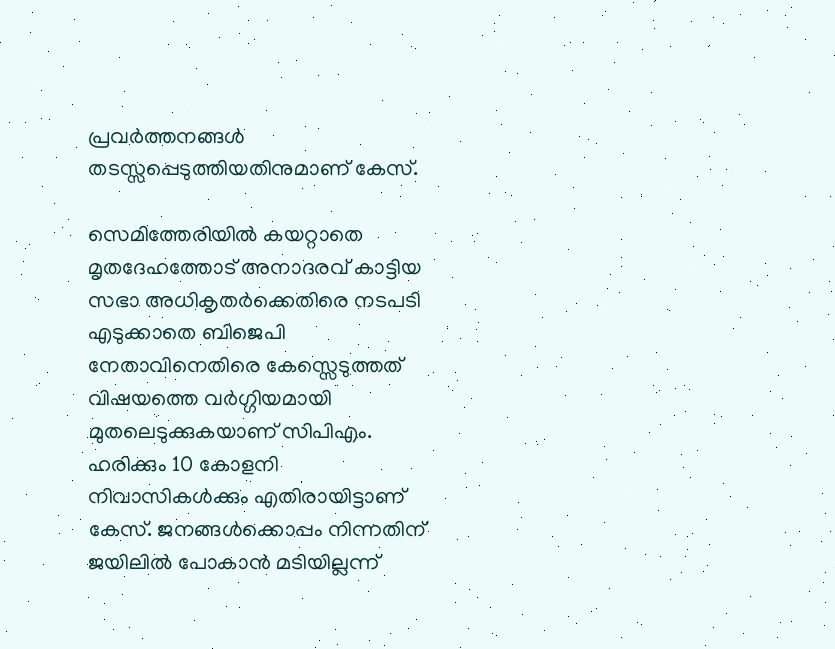പ്രവര്‍ത്തനങ്ങള്‍ തടസ്സപ്പെടുത്തിയതിനുമാണ് കേസ്.

സെമിത്തേരിയില്‍ കയറ്റാതെ മൃതദേഹത്തോട് അനാദരവ് കാട്ടിയ സഭാ അധികൃതര്‍ക്കെതിരെ നടപടി എടുക്കാതെ ബിജെപി നേതാവിനെതിരെ കേസ്സെടുത്തത് വിഷയത്തെ വര്‍ഗ്ഗിയമായി മുതലെടുക്കുകയാണ് സിപിഎം. ഹരിക്കും 10 കോളനി നിവാസികള്‍ക്കും എതിരായിട്ടാണ് കേസ്. ജനങ്ങള്‍ക്കൊപ്പം നിന്നതിന് ജയിലില്‍ പോകാന്‍ മടിയില്ലന്ന്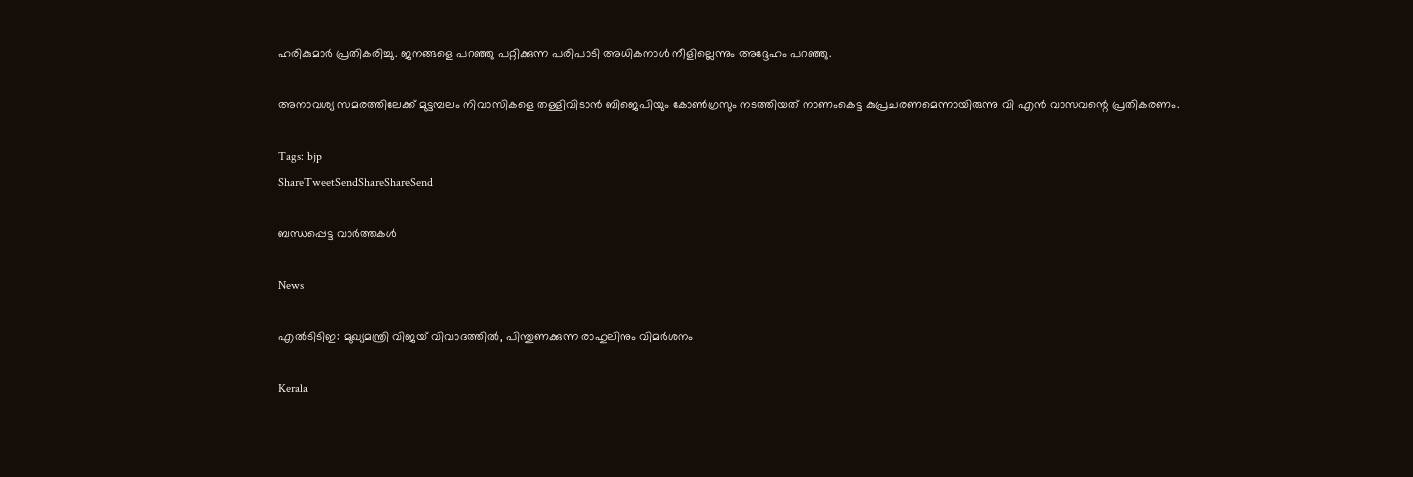ഹരികുമാര്‍ പ്രതികരിച്ചു. ജനങ്ങളെ പറഞ്ഞു പറ്റിക്കുന്ന പരിപാടി അധികനാള്‍ നീളില്ലെന്നും അദ്ദേഹം പറഞ്ഞു.

അനാവശ്യ സമരത്തിലേക്ക് മുട്ടമ്പലം നിവാസികളെ തള്ളിവിടാന്‍ ബിജെപിയും കോണ്‍ഗ്രസും നടത്തിയത് നാണംകെട്ട കുപ്രചരണമെന്നായിരുന്നു വി എന്‍ വാസവന്റെ പ്രതികരണം.

Tags: bjp
ShareTweetSendShareShareSend

ബന്ധപ്പെട്ട വാര്‍ത്തകള്‍

News

എൽടിടിഇ: മുഖ്യമന്ത്രി വിജയ് വിവാദത്തിൽ, പിന്തുണക്കുന്ന രാഹുലിനും വിമർശനം

Kerala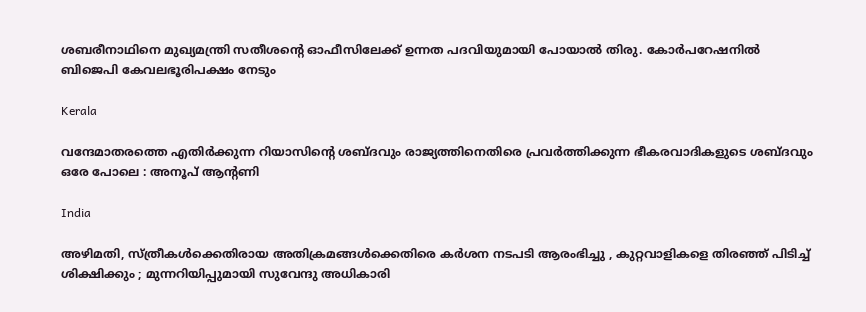ശബരീനാഥിനെ മുഖ്യമന്ത്രി സതീശന്റെ ഓഫീസിലേക്ക് ഉന്നത പദവിയുമായി പോയാല്‍ തിരു. കോര്‍പറേഷനില്‍ ബിജെപി കേവലഭൂരിപക്ഷം നേടും

Kerala

വന്ദേമാതരത്തെ എതിര്‍ക്കുന്ന റിയാസിന്റെ ശബ്ദവും രാജ്യത്തിനെതിരെ പ്രവര്‍ത്തിക്കുന്ന ഭീകരവാദികളുടെ ശബ്ദവും ഒരേ പോലെ : അനൂപ് ആന്റണി

India

അഴിമതി, സ്ത്രീകൾക്കെതിരായ അതിക്രമങ്ങൾക്കെതിരെ കർശന നടപടി ആരംഭിച്ചു , കുറ്റവാളികളെ തിരഞ്ഞ് പിടിച്ച് ശിക്ഷിക്കും ; മുന്നറിയിപ്പുമായി സുവേന്ദു അധികാരി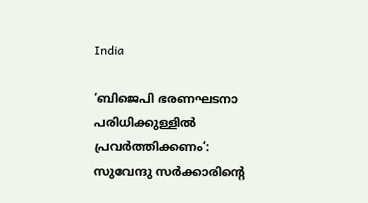India

‘ബിജെപി ഭരണഘടനാ പരിധിക്കുള്ളിൽ പ്രവർത്തിക്കണം’: സുവേന്ദു സർക്കാരിന്റെ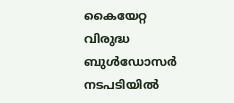കൈയേറ്റ വിരുദ്ധ ബുൾഡോസർ നടപടിയിൽ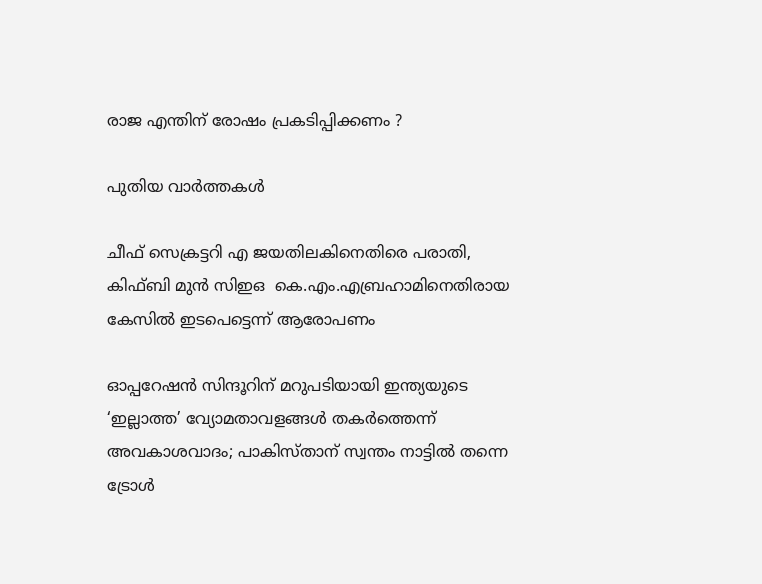രാജ എന്തിന് രോഷം പ്രകടിപ്പിക്കണം ?

പുതിയ വാര്‍ത്തകള്‍

ചീഫ് സെക്രട്ടറി എ ജയതിലകിനെതിരെ പരാതി, കിഫ്ബി മുന്‍ സിഇഒ  കെ.എം.എബ്രഹാമിനെതിരായ കേസില്‍ ഇടപെട്ടെന്ന് ആരോപണം

ഓപ്പറേഷൻ സിന്ദൂറിന് മറുപടിയായി ഇന്ത്യയുടെ ‘ഇല്ലാത്ത’ വ്യോമതാവളങ്ങൾ തകർത്തെന്ന് അവകാശവാദം; പാകിസ്താന് സ്വന്തം നാട്ടിൽ തന്നെ ട്രോൾ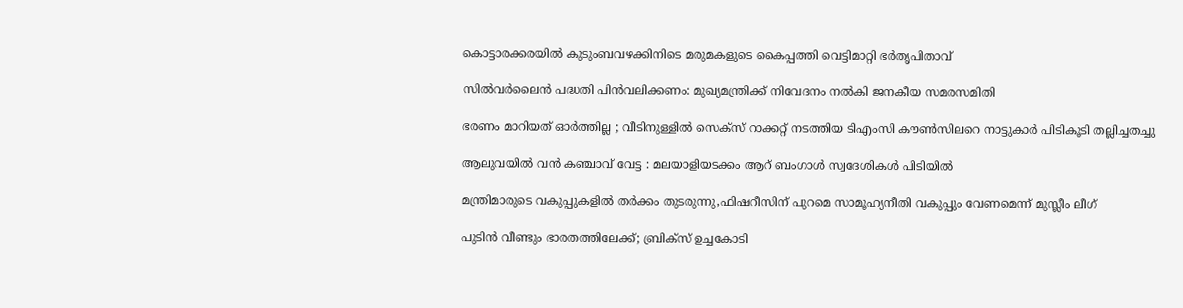കൊട്ടാരക്കരയിൽ കുടുംബവഴക്കിനിടെ മരുമകളുടെ കൈപ്പത്തി വെട്ടിമാറ്റി ഭർതൃപിതാവ്

സില്‍വര്‍ലൈന്‍ പദ്ധതി പിന്‍വലിക്കണം: മുഖ്യമന്ത്രിക്ക് നിവേദനം നല്‍കി ജനകീയ സമരസമിതി

ഭരണം മാറിയത് ഓർത്തില്ല ; വീടിനുള്ളിൽ സെക്സ് റാക്കറ്റ് നടത്തിയ ടിഎംസി കൗൺസിലറെ നാട്ടുകാർ പിടികൂടി തല്ലിച്ചതച്ചു

ആലുവയിൽ വൻ കഞ്ചാവ് വേട്ട : മലയാളിയടക്കം ആറ് ബംഗാൾ സ്വദേശികൾ പിടിയിൽ

മന്ത്രിമാരുടെ വകുപ്പുകളില്‍ തര്‍ക്കം തുടരുന്നു,ഫിഷറീസിന് പുറമെ സാമൂഹ്യനീതി വകുപ്പും വേണമെന്ന് മുസ്ലീം ലീഗ്

പുടിൻ വീണ്ടും ഭാരതത്തിലേക്ക്; ബ്രിക്‌സ് ഉച്ചകോടി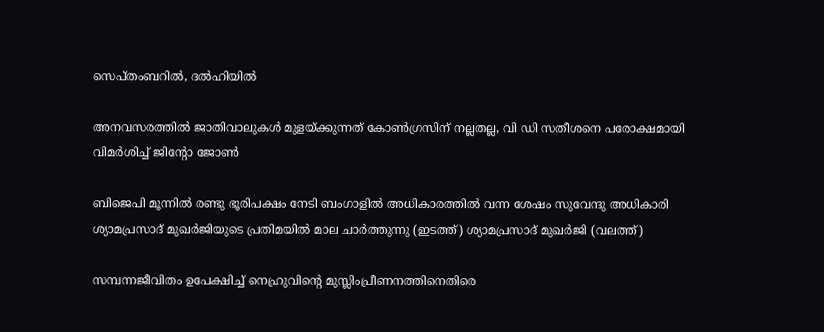സെപ്തംബറിൽ, ദൽഹിയിൽ

അനവസരത്തില്‍ ജാതിവാലുകള്‍ മുളയ്‌ക്കുന്നത് കോണ്‍ഗ്രസിന് നല്ലതല്ല, വി ഡി സതീശനെ പരോക്ഷമായി വിമര്‍ശിച്ച് ജിന്റോ ജോണ്‍

ബിജെപി മൂന്നില്‍ രണ്ടു ഭൂരിപക്ഷം നേടി ബംഗാളില്‍ അധികാരത്തില്‍ വന്ന ശേഷം സുവേന്ദു അധികാരി ശ്യാമപ്രസാദ് മുഖര്‍ജിയുടെ പ്രതിമയില്‍ മാല ചാര്‍ത്തുന്നു (ഇടത്ത്) ശ്യാമപ്രസാദ് മുഖര്‍ജി (വലത്ത്)

സമ്പന്നജീവിതം ഉപേക്ഷിച്ച് നെഹ്രുവിന്റെ മുസ്ലിംപ്രീണനത്തിനെതിരെ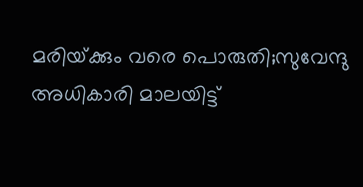മരിയ്‌ക്കും വരെ പൊരുതി;സുവേന്ദു അധികാരി മാലയിട്ട്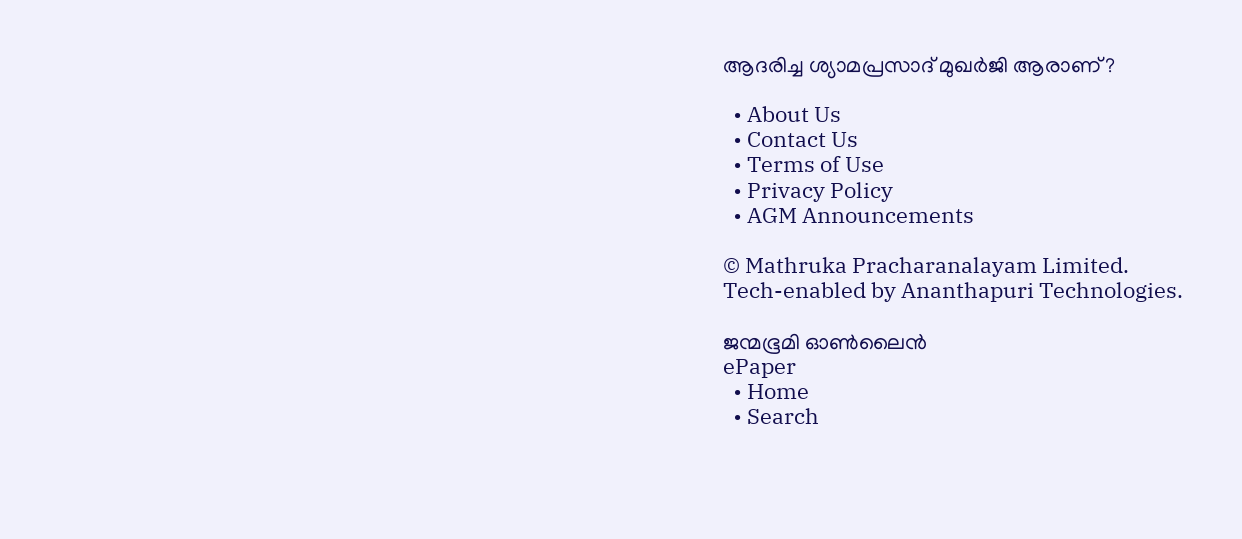ആദരിച്ച ശ്യാമപ്രസാദ് മുഖര്‍ജി ആരാണ്?

  • About Us
  • Contact Us
  • Terms of Use
  • Privacy Policy
  • AGM Announcements

© Mathruka Pracharanalayam Limited.
Tech-enabled by Ananthapuri Technologies.

ജന്മഭൂമി ഓണ്‍ലൈന്‍
ePaper
  • Home
  • Search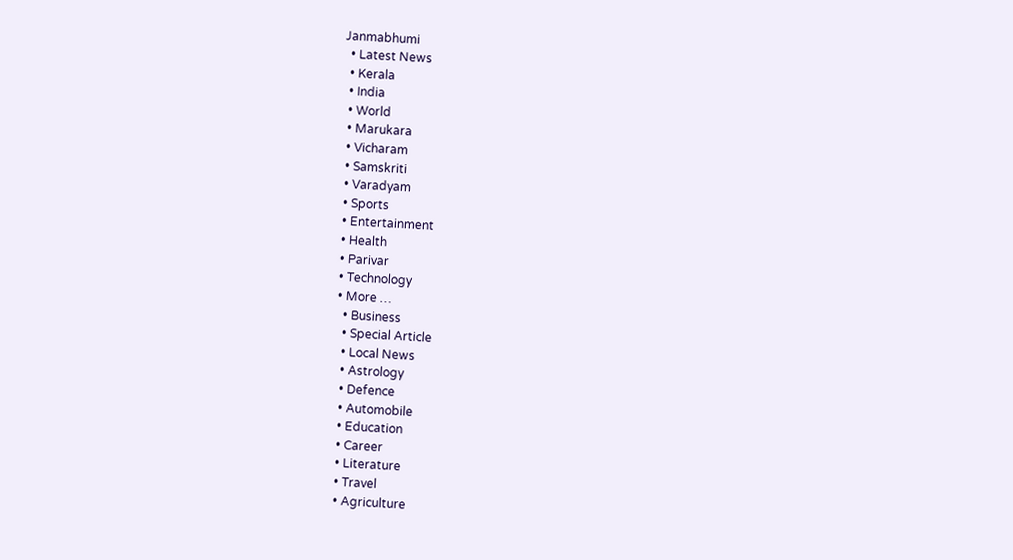Janmabhumi
  • Latest News
  • Kerala
  • India
  • World
  • Marukara
  • Vicharam
  • Samskriti
  • Varadyam
  • Sports
  • Entertainment
  • Health
  • Parivar
  • Technology
  • More …
    • Business
    • Special Article
    • Local News
    • Astrology
    • Defence
    • Automobile
    • Education
    • Career
    • Literature
    • Travel
    • Agriculture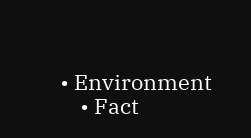• Environment
    • Fact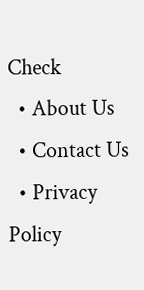Check
  • About Us
  • Contact Us
  • Privacy Policy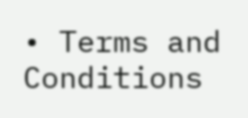• Terms and Conditions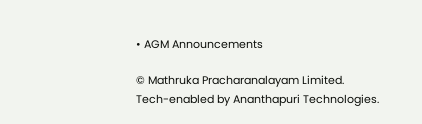• AGM Announcements

© Mathruka Pracharanalayam Limited.
Tech-enabled by Ananthapuri Technologies.